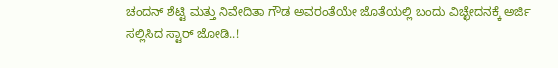ಚಂದನ್ ಶೆಟ್ಟಿ ಮತ್ತು ನಿವೇದಿತಾ ಗೌಡ ಅವರಂತೆಯೇ ಜೊತೆಯಲ್ಲಿ ಬಂದು ವಿಚ್ಛೇದನಕ್ಕೆ ಅರ್ಜಿ ಸಲ್ಲಿಸಿದ ಸ್ಟಾರ್ ಜೋಡಿ..!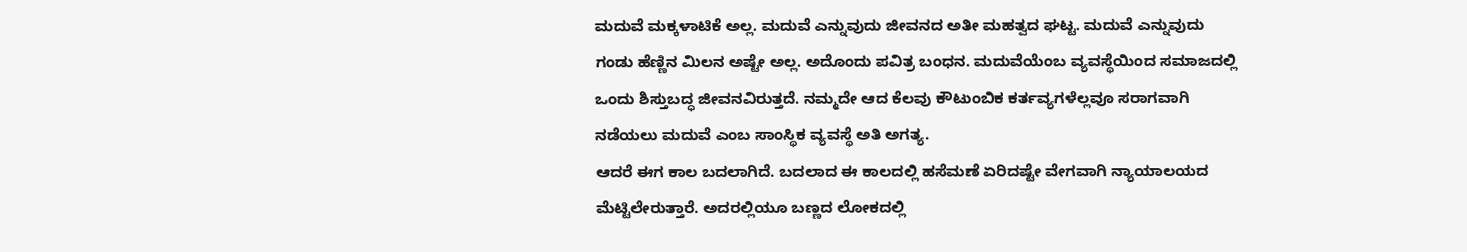ಮದುವೆ ಮಕ್ಕಳಾಟಿಕೆ ಅಲ್ಲ. ಮದುವೆ ಎನ್ನುವುದು ಜೀವನದ ಅತೀ ಮಹತ್ವದ ಘಟ್ಟ. ಮದುವೆ ಎನ್ನುವುದು ಗಂಡು ಹೆಣ್ಣಿನ ಮಿಲನ ಅಷ್ಟೇ ಅಲ್ಲ. ಅದೊಂದು ಪವಿತ್ರ ಬಂಧನ. ಮದುವೆಯೆಂಬ ವ್ಯವಸ್ಥೆಯಿಂದ ಸಮಾಜದಲ್ಲಿ ಒಂದು ಶಿಸ್ತುಬದ್ಧ ಜೀವನವಿರುತ್ತದೆ. ನಮ್ಮದೇ ಆದ ಕೆಲವು ಕೌಟುಂಬಿಕ ಕರ್ತವ್ಯಗಳೆಲ್ಲವೂ ಸರಾಗವಾಗಿ ನಡೆಯಲು ಮದುವೆ ಎಂಬ ಸಾಂಸ್ಥಿಕ ವ್ಯವಸ್ಥೆ ಅತಿ ಅಗತ್ಯ.
ಆದರೆ ಈಗ ಕಾಲ ಬದಲಾಗಿದೆ. ಬದಲಾದ ಈ ಕಾಲದಲ್ಲಿ ಹಸೆಮಣೆ ಏರಿದಷ್ಟೇ ವೇಗವಾಗಿ ನ್ಯಾಯಾಲಯದ ಮೆಟ್ಟಿಲೇರುತ್ತಾರೆ. ಅದರಲ್ಲಿಯೂ ಬಣ್ಣದ ಲೋಕದಲ್ಲಿ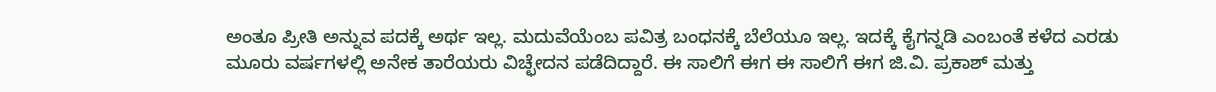ಅಂತೂ ಪ್ರೀತಿ ಅನ್ನುವ ಪದಕ್ಕೆ ಅರ್ಥ ಇಲ್ಲ. ಮದುವೆಯೆಂಬ ಪವಿತ್ರ ಬಂಧನಕ್ಕೆ ಬೆಲೆಯೂ ಇಲ್ಲ. ಇದಕ್ಕೆ ಕೈಗನ್ನಡಿ ಎಂಬಂತೆ ಕಳೆದ ಎರಡು ಮೂರು ವರ್ಷಗಳಲ್ಲಿ ಅನೇಕ ತಾರೆಯರು ವಿಚ್ಛೇದನ ಪಡೆದಿದ್ದಾರೆ. ಈ ಸಾಲಿಗೆ ಈಗ ಈ ಸಾಲಿಗೆ ಈಗ ಜಿ.ವಿ. ಪ್ರಕಾಶ್ ಮತ್ತು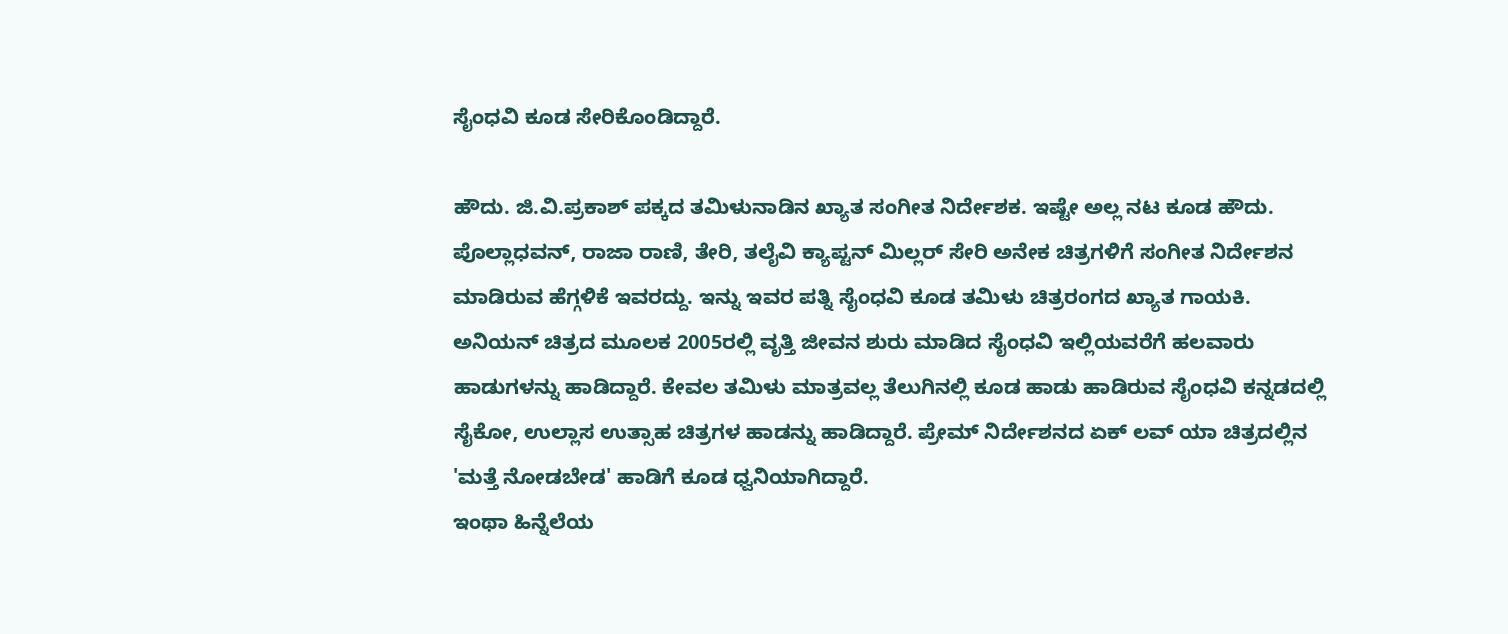ಸೈಂಧವಿ ಕೂಡ ಸೇರಿಕೊಂಡಿದ್ದಾರೆ.

ಹೌದು. ಜಿ.ವಿ.ಪ್ರಕಾಶ್ ಪಕ್ಕದ ತಮಿಳುನಾಡಿನ ಖ್ಯಾತ ಸಂಗೀತ ನಿರ್ದೇಶಕ. ಇಷ್ಟೇ ಅಲ್ಲ ನಟ ಕೂಡ ಹೌದು. ಪೊಲ್ಲಾಧವನ್, ರಾಜಾ ರಾಣಿ, ತೇರಿ, ತಲೈವಿ ಕ್ಯಾಪ್ಟನ್ ಮಿಲ್ಲರ್ ಸೇರಿ ಅನೇಕ ಚಿತ್ರಗಳಿಗೆ ಸಂಗೀತ ನಿರ್ದೇಶನ ಮಾಡಿರುವ ಹೆಗ್ಗಳಿಕೆ ಇವರದ್ದು. ಇನ್ನು ಇವರ ಪತ್ನಿ ಸೈಂಧವಿ ಕೂಡ ತಮಿಳು ಚಿತ್ರರಂಗದ ಖ್ಯಾತ ಗಾಯಕಿ. ಅನಿಯನ್ ಚಿತ್ರದ ಮೂಲಕ 2005ರಲ್ಲಿ ವೃತ್ತಿ ಜೀವನ ಶುರು ಮಾಡಿದ ಸೈಂಧವಿ ಇಲ್ಲಿಯವರೆಗೆ ಹಲವಾರು ಹಾಡುಗಳನ್ನು ಹಾಡಿದ್ದಾರೆ. ಕೇವಲ ತಮಿಳು ಮಾತ್ರವಲ್ಲ ತೆಲುಗಿನಲ್ಲಿ ಕೂಡ ಹಾಡು ಹಾಡಿರುವ ಸೈಂಧವಿ ಕನ್ನಡದಲ್ಲಿ ಸೈಕೋ, ಉಲ್ಲಾಸ ಉತ್ಸಾಹ ಚಿತ್ರಗಳ ಹಾಡನ್ನು ಹಾಡಿದ್ದಾರೆ. ಪ್ರೇಮ್ ನಿರ್ದೇಶನದ ಏಕ್ ಲವ್ ಯಾ ಚಿತ್ರದಲ್ಲಿನ 'ಮತ್ತೆ ನೋಡಬೇಡ' ಹಾಡಿಗೆ ಕೂಡ ಧ್ವನಿಯಾಗಿದ್ದಾರೆ.
ಇಂಥಾ ಹಿನ್ನೆಲೆಯ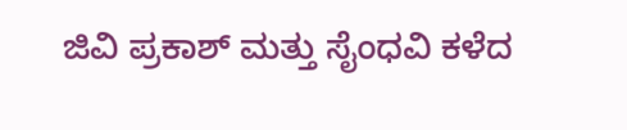ಜಿವಿ ಪ್ರಕಾಶ್ ಮತ್ತು ಸೈಂಧವಿ ಕಳೆದ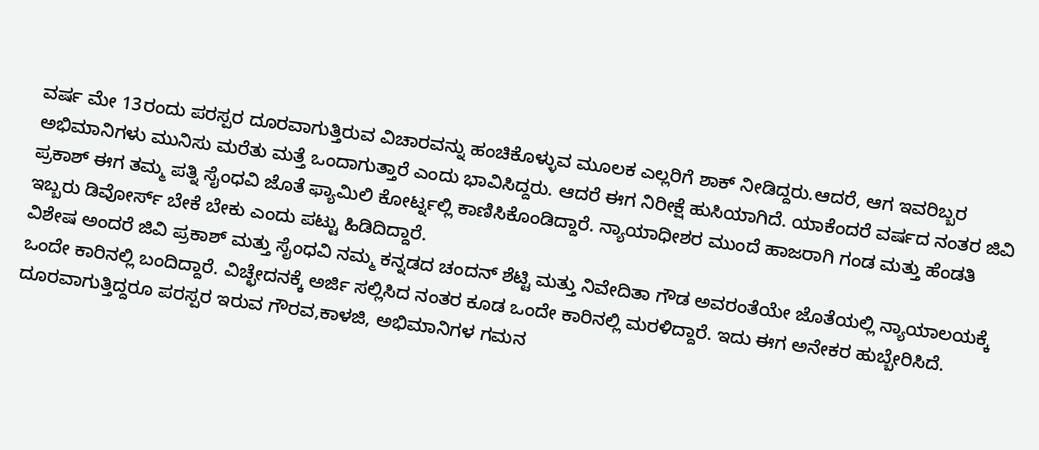ವರ್ಷ ಮೇ 13ರಂದು ಪರಸ್ಪರ ದೂರವಾಗುತ್ತಿರುವ ವಿಚಾರವನ್ನು ಹಂಚಿಕೊಳ್ಳುವ ಮೂಲಕ ಎಲ್ಲರಿಗೆ ಶಾಕ್ ನೀಡಿದ್ದರು.ಆದರೆ, ಆಗ ಇವರಿಬ್ಬರ ಅಭಿಮಾನಿಗಳು ಮುನಿಸು ಮರೆತು ಮತ್ತೆ ಒಂದಾಗುತ್ತಾರೆ ಎಂದು ಭಾವಿಸಿದ್ದರು. ಆದರೆ ಈಗ ನಿರೀಕ್ಷೆ ಹುಸಿಯಾಗಿದೆ. ಯಾಕೆಂದರೆ ವರ್ಷದ ನಂತರ ಜಿವಿ ಪ್ರಕಾಶ್ ಈಗ ತಮ್ಮ ಪತ್ನಿ ಸೈಂಧವಿ ಜೊತೆ ಫ್ಯಾಮಿಲಿ ಕೋರ್ಟ್ನಲ್ಲಿ ಕಾಣಿಸಿಕೊಂಡಿದ್ದಾರೆ. ನ್ಯಾಯಾಧೀಶರ ಮುಂದೆ ಹಾಜರಾಗಿ ಗಂಡ ಮತ್ತು ಹೆಂಡತಿ ಇಬ್ಬರು ಡಿವೋರ್ಸ್ ಬೇಕೆ ಬೇಕು ಎಂದು ಪಟ್ಟು ಹಿಡಿದಿದ್ದಾರೆ.
ವಿಶೇಷ ಅಂದರೆ ಜಿವಿ ಪ್ರಕಾಶ್ ಮತ್ತು ಸೈಂಧವಿ ನಮ್ಮ ಕನ್ನಡದ ಚಂದನ್ ಶೆಟ್ಟಿ ಮತ್ತು ನಿವೇದಿತಾ ಗೌಡ ಅವರಂತೆಯೇ ಜೊತೆಯಲ್ಲಿ ನ್ಯಾಯಾಲಯಕ್ಕೆ ಒಂದೇ ಕಾರಿನಲ್ಲಿ ಬಂದಿದ್ದಾರೆ. ವಿಚ್ಛೇದನಕ್ಕೆ ಅರ್ಜಿ ಸಲ್ಲಿಸಿದ ನಂತರ ಕೂಡ ಒಂದೇ ಕಾರಿನಲ್ಲಿ ಮರಳಿದ್ದಾರೆ. ಇದು ಈಗ ಅನೇಕರ ಹುಬ್ಬೇರಿಸಿದೆ. ದೂರವಾಗುತ್ತಿದ್ದರೂ ಪರಸ್ಪರ ಇರುವ ಗೌರವ,ಕಾಳಜಿ, ಅಭಿಮಾನಿಗಳ ಗಮನ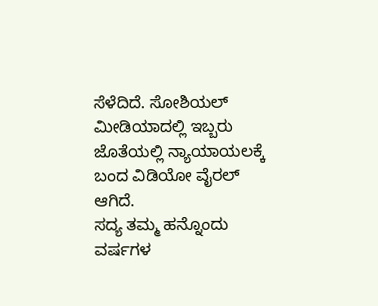ಸೆಳೆದಿದೆ. ಸೋಶಿಯಲ್ ಮೀಡಿಯಾದಲ್ಲಿ ಇಬ್ಬರು ಜೊತೆಯಲ್ಲಿ ನ್ಯಾಯಾಯಲಕ್ಕೆ ಬಂದ ವಿಡಿಯೋ ವೈರಲ್ ಆಗಿದೆ.
ಸದ್ಯ ತಮ್ಮ ಹನ್ನೊಂದು ವರ್ಷಗಳ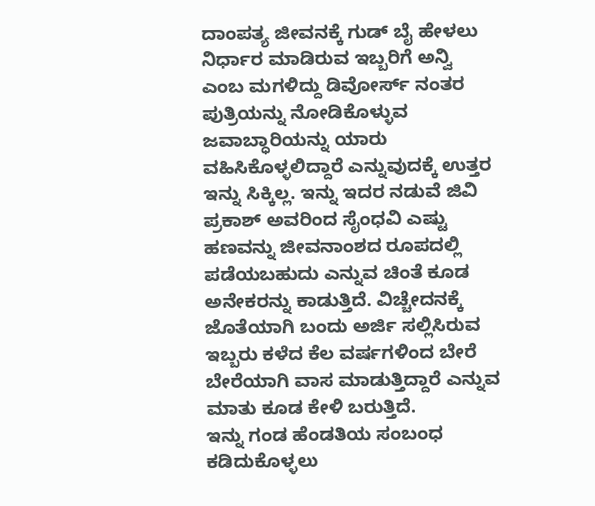ದಾಂಪತ್ಯ ಜೀವನಕ್ಕೆ ಗುಡ್ ಬೈ ಹೇಳಲು ನಿರ್ಧಾರ ಮಾಡಿರುವ ಇಬ್ಬರಿಗೆ ಅನ್ವಿ ಎಂಬ ಮಗಳಿದ್ದು ಡಿವೋರ್ಸ್ ನಂತರ ಪುತ್ರಿಯನ್ನು ನೋಡಿಕೊಳ್ಳುವ ಜವಾಬ್ಧಾರಿಯನ್ನು ಯಾರು ವಹಿಸಿಕೊಳ್ಳಲಿದ್ದಾರೆ ಎನ್ನುವುದಕ್ಕೆ ಉತ್ತರ ಇನ್ನು ಸಿಕ್ಕಿಲ್ಲ. ಇನ್ನು ಇದರ ನಡುವೆ ಜಿವಿ ಪ್ರಕಾಶ್ ಅವರಿಂದ ಸೈಂಧವಿ ಎಷ್ಟು ಹಣವನ್ನು ಜೀವನಾಂಶದ ರೂಪದಲ್ಲಿ ಪಡೆಯಬಹುದು ಎನ್ನುವ ಚಿಂತೆ ಕೂಡ ಅನೇಕರನ್ನು ಕಾಡುತ್ತಿದೆ. ವಿಚ್ಚೇದನಕ್ಕೆ ಜೊತೆಯಾಗಿ ಬಂದು ಅರ್ಜಿ ಸಲ್ಲಿಸಿರುವ ಇಬ್ಬರು ಕಳೆದ ಕೆಲ ವರ್ಷಗಳಿಂದ ಬೇರೆ ಬೇರೆಯಾಗಿ ವಾಸ ಮಾಡುತ್ತಿದ್ದಾರೆ ಎನ್ನುವ ಮಾತು ಕೂಡ ಕೇಳಿ ಬರುತ್ತಿದೆ.
ಇನ್ನು ಗಂಡ ಹೆಂಡತಿಯ ಸಂಬಂಧ ಕಡಿದುಕೊಳ್ಳಲು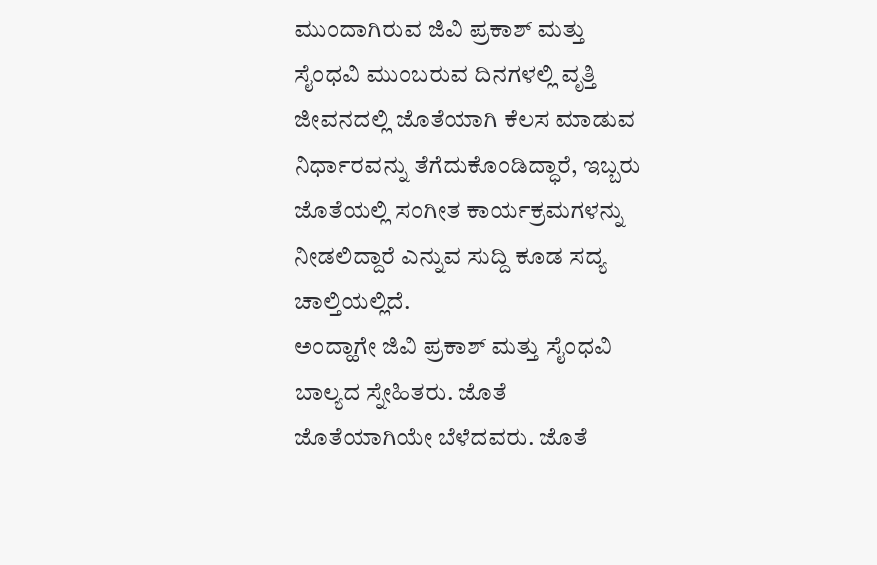ಮುಂದಾಗಿರುವ ಜಿವಿ ಪ್ರಕಾಶ್ ಮತ್ತು ಸೈಂಧವಿ ಮುಂಬರುವ ದಿನಗಳಲ್ಲಿ ವೃತ್ತಿ ಜೀವನದಲ್ಲಿ ಜೊತೆಯಾಗಿ ಕೆಲಸ ಮಾಡುವ ನಿರ್ಧಾರವನ್ನು ತೆಗೆದುಕೊಂಡಿದ್ಧಾರೆ, ಇಬ್ಬರು ಜೊತೆಯಲ್ಲಿ ಸಂಗೀತ ಕಾರ್ಯಕ್ರಮಗಳನ್ನು ನೀಡಲಿದ್ದಾರೆ ಎನ್ನುವ ಸುದ್ದಿ ಕೂಡ ಸದ್ಯ ಚಾಲ್ತಿಯಲ್ಲಿದೆ.
ಅಂದ್ಹಾಗೇ ಜಿವಿ ಪ್ರಕಾಶ್ ಮತ್ತು ಸೈಂಧವಿ ಬಾಲ್ಯದ ಸ್ನೇಹಿತರು. ಜೊತೆ ಜೊತೆಯಾಗಿಯೇ ಬೆಳೆದವರು. ಜೊತೆ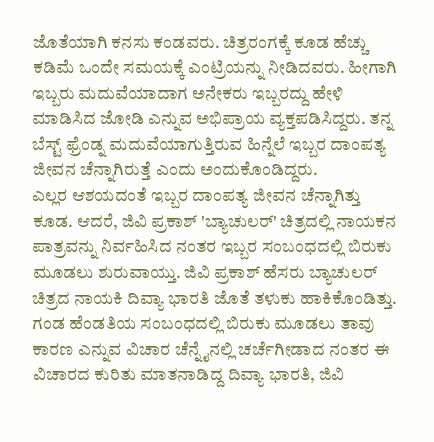ಜೊತೆಯಾಗಿ ಕನಸು ಕಂಡವರು. ಚಿತ್ರರಂಗಕ್ಕೆ ಕೂಡ ಹೆಚ್ಚು ಕಡಿಮೆ ಒಂದೇ ಸಮಯಕ್ಕೆ ಎಂಟ್ರಿಯನ್ನು ನೀಡಿದವರು. ಹೀಗಾಗಿ ಇಬ್ಬರು ಮದುವೆಯಾದಾಗ ಅನೇಕರು ಇಬ್ಬರದ್ದು ಹೇಳಿ ಮಾಡಿಸಿದ ಜೋಡಿ ಎನ್ನುವ ಅಭಿಪ್ರಾಯ ವ್ಯಕ್ತಪಡಿಸಿದ್ದರು. ತನ್ನ ಬೆಸ್ಟ್ ಫ್ರೆಂಡ್ನ ಮದುವೆಯಾಗುತ್ತಿರುವ ಹಿನ್ನೆಲೆ ಇಬ್ಬರ ದಾಂಪತ್ಯ ಜೀವನ ಚೆನ್ನಾಗಿರುತ್ತೆ ಎಂದು ಅಂದುಕೊಂಡಿದ್ದರು.
ಎಲ್ಲರ ಆಶಯದಂತೆ ಇಬ್ಬರ ದಾಂಪತ್ಯ ಜೀವನ ಚೆನ್ನಾಗಿತ್ತು ಕೂಡ. ಆದರೆ, ಜಿವಿ ಪ್ರಕಾಶ್ 'ಬ್ಯಾಚುಲರ್' ಚಿತ್ರದಲ್ಲಿ ನಾಯಕನ ಪಾತ್ರವನ್ನು ನಿರ್ವಹಿಸಿದ ನಂತರ ಇಬ್ಬರ ಸಂಬಂಧದಲ್ಲಿ ಬಿರುಕು ಮೂಡಲು ಶುರುವಾಯ್ತು. ಜಿವಿ ಪ್ರಕಾಶ್ ಹೆಸರು ಬ್ಯಾಚುಲರ್ ಚಿತ್ರದ ನಾಯಕಿ ದಿವ್ಯಾ ಭಾರತಿ ಜೊತೆ ತಳುಕು ಹಾಕಿಕೊಂಡಿತ್ತು.
ಗಂಡ ಹೆಂಡತಿಯ ಸಂಬಂಧದಲ್ಲಿ ಬಿರುಕು ಮೂಡಲು ತಾವು ಕಾರಣ ಎನ್ನುವ ವಿಚಾರ ಚೆನ್ನೈನಲ್ಲಿ ಚರ್ಚೆಗೀಡಾದ ನಂತರ ಈ ವಿಚಾರದ ಕುರಿತು ಮಾತನಾಡಿದ್ದ ದಿವ್ಯಾ ಭಾರತಿ, ಜಿವಿ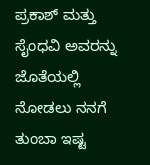ಪ್ರಕಾಶ್ ಮತ್ತು ಸೈಂಧವಿ ಅವರನ್ನು ಜೊತೆಯಲ್ಲಿ ನೋಡಲು ನನಗೆ ತುಂಬಾ ಇಷ್ಟ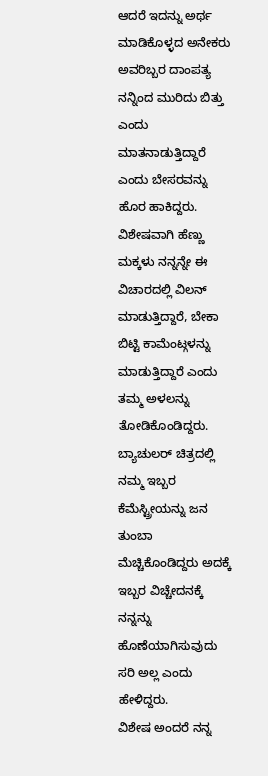ಆದರೆ ಇದನ್ನು ಅರ್ಥ ಮಾಡಿಕೊಳ್ಳದ ಅನೇಕರು ಅವರಿಬ್ಬರ ದಾಂಪತ್ಯ ನನ್ನಿಂದ ಮುರಿದು ಬಿತ್ತು ಎಂದು ಮಾತನಾಡುತ್ತಿದ್ದಾರೆ ಎಂದು ಬೇಸರವನ್ನು ಹೊರ ಹಾಕಿದ್ದರು. ವಿಶೇಷವಾಗಿ ಹೆಣ್ಣು ಮಕ್ಕಳು ನನ್ನನ್ನೇ ಈ ವಿಚಾರದಲ್ಲಿ ವಿಲನ್ ಮಾಡುತ್ತಿದ್ದಾರೆ, ಬೇಕಾ ಬಿಟ್ಟಿ ಕಾಮೆಂಟ್ಗಳನ್ನು ಮಾಡುತ್ತಿದ್ದಾರೆ ಎಂದು ತಮ್ಮ ಅಳಲನ್ನು ತೋಡಿಕೊಂಡಿದ್ದರು. ಬ್ಯಾಚುಲರ್ ಚಿತ್ರದಲ್ಲಿ ನಮ್ಮ ಇಬ್ಬರ ಕೆಮೆಸ್ಟ್ರೀಯನ್ನು ಜನ ತುಂಬಾ ಮೆಚ್ಚಿಕೊಂಡಿದ್ದರು ಅದಕ್ಕೆ ಇಬ್ಬರ ವಿಚ್ಚೇದನಕ್ಕೆ ನನ್ನನ್ನು ಹೊಣೆಯಾಗಿಸುವುದು ಸರಿ ಅಲ್ಲ ಎಂದು ಹೇಳಿದ್ದರು.
ವಿಶೇಷ ಅಂದರೆ ನನ್ನ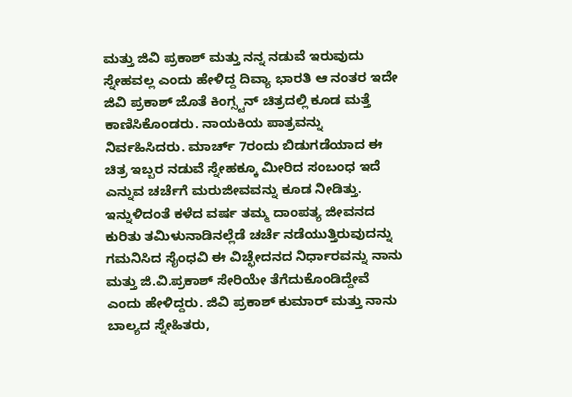ಮತ್ತು ಜಿವಿ ಪ್ರಕಾಶ್ ಮತ್ತು ನನ್ನ ನಡುವೆ ಇರುವುದು ಸ್ನೇಹವಲ್ಲ ಎಂದು ಹೇಳಿದ್ದ ದಿವ್ಯಾ ಭಾರತಿ ಆ ನಂತರ ಇದೇ ಜಿವಿ ಪ್ರಕಾಶ್ ಜೊತೆ ಕಿಂಗ್ಸ್ಟನ್ ಚಿತ್ರದಲ್ಲಿ ಕೂಡ ಮತ್ತೆ ಕಾಣಿಸಿಕೊಂಡರು. ನಾಯಕಿಯ ಪಾತ್ರವನ್ನು ನಿರ್ವಹಿಸಿದರು. ಮಾರ್ಚ್ 7ರಂದು ಬಿಡುಗಡೆಯಾದ ಈ ಚಿತ್ರ ಇಬ್ಬರ ನಡುವೆ ಸ್ನೇಹಕ್ಕೂ ಮೀರಿದ ಸಂಬಂಧ ಇದೆ ಎನ್ನುವ ಚರ್ಚೆಗೆ ಮರುಜೀವವನ್ನು ಕೂಡ ನೀಡಿತ್ತು.
ಇನ್ನುಳಿದಂತೆ ಕಳೆದ ವರ್ಷ ತಮ್ಮ ದಾಂಪತ್ಯ ಜೀವನದ ಕುರಿತು ತಮಿಳುನಾಡಿನಲ್ಲೆಡೆ ಚರ್ಚೆ ನಡೆಯುತ್ತಿರುವುದನ್ನು ಗಮನಿಸಿದ ಸೈಂಧವಿ ಈ ವಿಚ್ಛೇದನದ ನಿರ್ಧಾರವನ್ನು ನಾನು ಮತ್ತು ಜಿ.ವಿ.ಪ್ರಕಾಶ್ ಸೇರಿಯೇ ತೆಗೆದುಕೊಂಡಿದ್ದೇವೆ ಎಂದು ಹೇಳಿದ್ದರು. ಜಿವಿ ಪ್ರಕಾಶ್ ಕುಮಾರ್ ಮತ್ತು ನಾನು ಬಾಲ್ಯದ ಸ್ನೇಹಿತರು,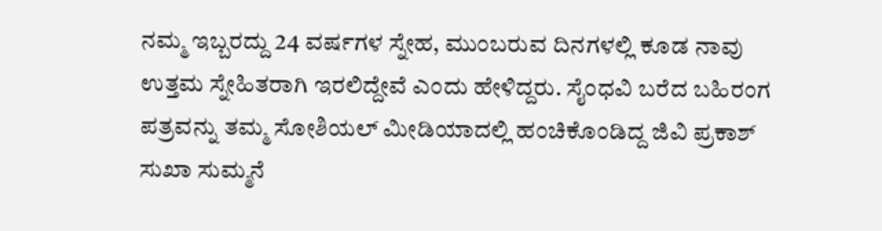ನಮ್ಮ ಇಬ್ಬರದ್ದು 24 ವರ್ಷಗಳ ಸ್ನೇಹ, ಮುಂಬರುವ ದಿನಗಳಲ್ಲಿ ಕೂಡ ನಾವು ಉತ್ತಮ ಸ್ನೇಹಿತರಾಗಿ ಇರಲಿದ್ದೇವೆ ಎಂದು ಹೇಳಿದ್ದರು. ಸೈಂಧವಿ ಬರೆದ ಬಹಿರಂಗ ಪತ್ರವನ್ನು ತಮ್ಮ ಸೋಶಿಯಲ್ ಮೀಡಿಯಾದಲ್ಲಿ ಹಂಚಿಕೊಂಡಿದ್ದ ಜಿವಿ ಪ್ರಕಾಶ್ ಸುಖಾ ಸುಮ್ಮನೆ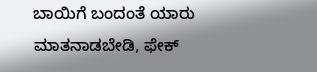ಬಾಯಿಗೆ ಬಂದಂತೆ ಯಾರು ಮಾತನಾಡಬೇಡಿ, ಫೇಕ್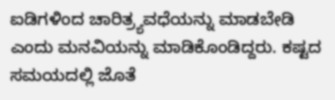ಐಡಿಗಳಿಂದ ಚಾರಿತ್ರ್ಯವಧೆಯನ್ನು ಮಾಡಬೇಡಿ ಎಂದು ಮನವಿಯನ್ನು ಮಾಡಿಕೊಂಡಿದ್ದರು. ಕಷ್ಟದ ಸಮಯದಲ್ಲಿ ಜೊತೆ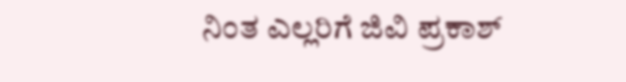ನಿಂತ ಎಲ್ಲರಿಗೆ ಜಿವಿ ಪ್ರಕಾಶ್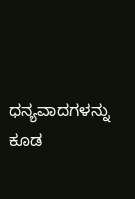ಧನ್ಯವಾದಗಳನ್ನು ಕೂಡ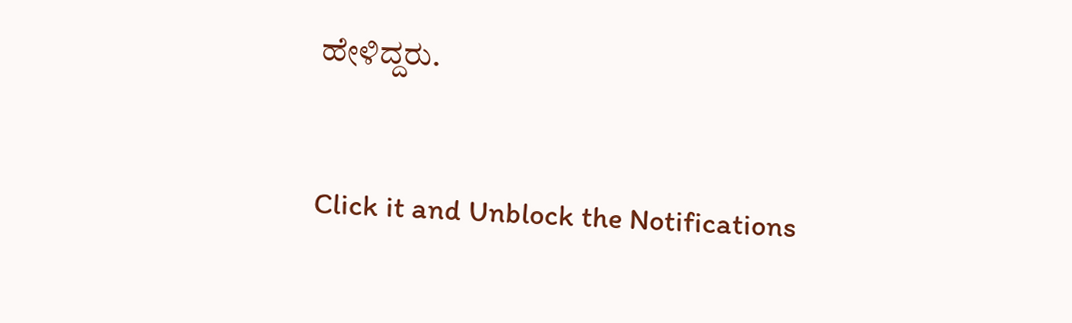ಹೇಳಿದ್ದರು.


Click it and Unblock the Notifications